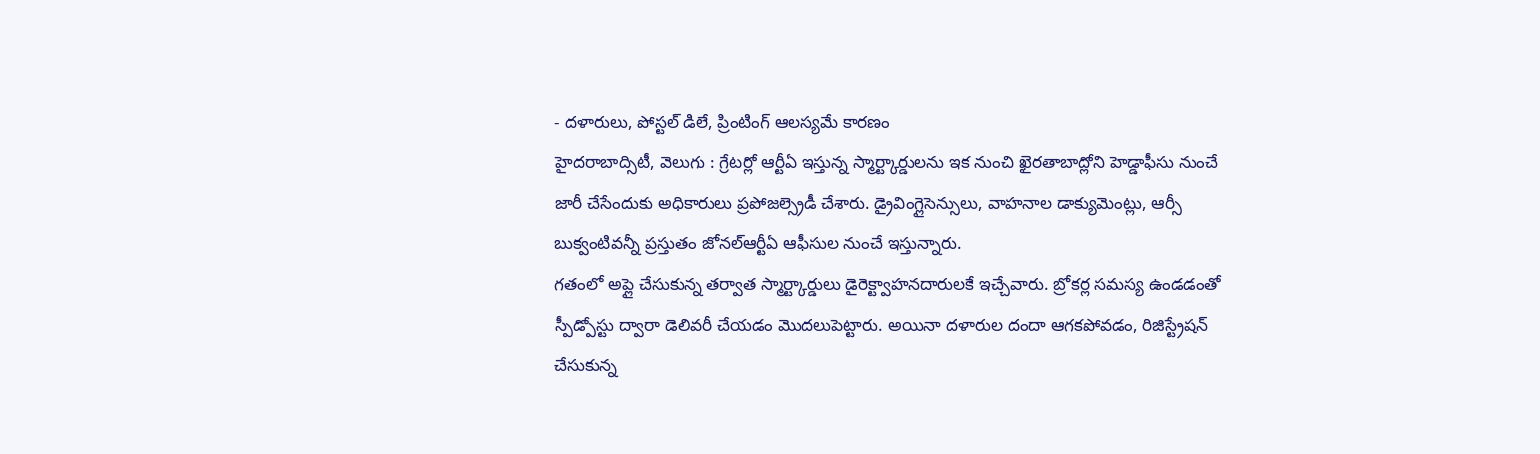- దళారులు, పోస్టల్ డిలే, ప్రింటింగ్ ఆలస్యమే కారణం
హైదరాబాద్సిటీ, వెలుగు : గ్రేటర్లో ఆర్టీఏ ఇస్తున్న స్మార్ట్కార్డులను ఇక నుంచి ఖైరతాబాద్లోని హెడ్డాఫీసు నుంచే జారీ చేసేందుకు అధికారులు ప్రపోజల్స్రెడీ చేశారు. డ్రైవింగ్లైసెన్సులు, వాహనాల డాక్యుమెంట్లు, ఆర్సీ బుక్వంటివన్నీ ప్రస్తుతం జోనల్ఆర్టీఏ ఆఫీసుల నుంచే ఇస్తున్నారు.
గతంలో అప్లై చేసుకున్న తర్వాత స్మార్ట్కార్డులు డైరెక్ట్వాహనదారులకే ఇచ్చేవారు. బ్రోకర్ల సమస్య ఉండడంతో స్పీడ్పోస్టు ద్వారా డెలివరీ చేయడం మొదలుపెట్టారు. అయినా దళారుల దందా ఆగకపోవడం, రిజిస్ట్రేషన్ చేసుకున్న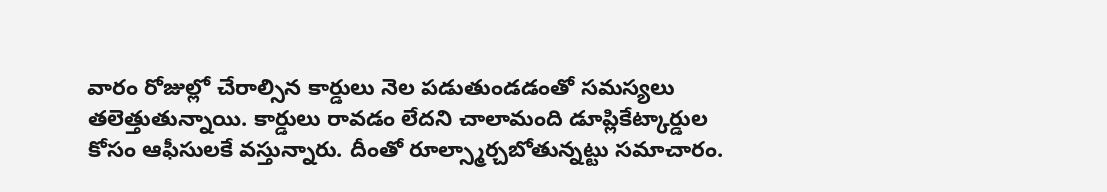వారం రోజుల్లో చేరాల్సిన కార్డులు నెల పడుతుండడంతో సమస్యలు తలెత్తుతున్నాయి. కార్డులు రావడం లేదని చాలామంది డూప్లికేట్కార్డుల కోసం ఆఫీసులకే వస్తున్నారు. దీంతో రూల్స్మార్చబోతున్నట్టు సమాచారం.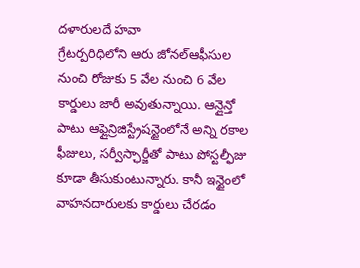దళారులదే హవా
గ్రేటర్పరిధిలోని ఆరు జోనల్ఆఫీసుల నుంచి రోజుకు 5 వేల నుంచి 6 వేల కార్డులు జారీ అవుతున్నాయి. ఆన్లైన్తో పాటు ఆఫ్లైన్రిజిస్ట్రేషన్టైంలోనే అన్ని రకాల ఫీజులు, సర్వీస్ఛార్జీతో పాటు పోస్టల్ఫీజు కూడా తీసుకుంటున్నారు. కానీ ఇన్టైంలో వాహనదారులకు కార్డులు చేరడం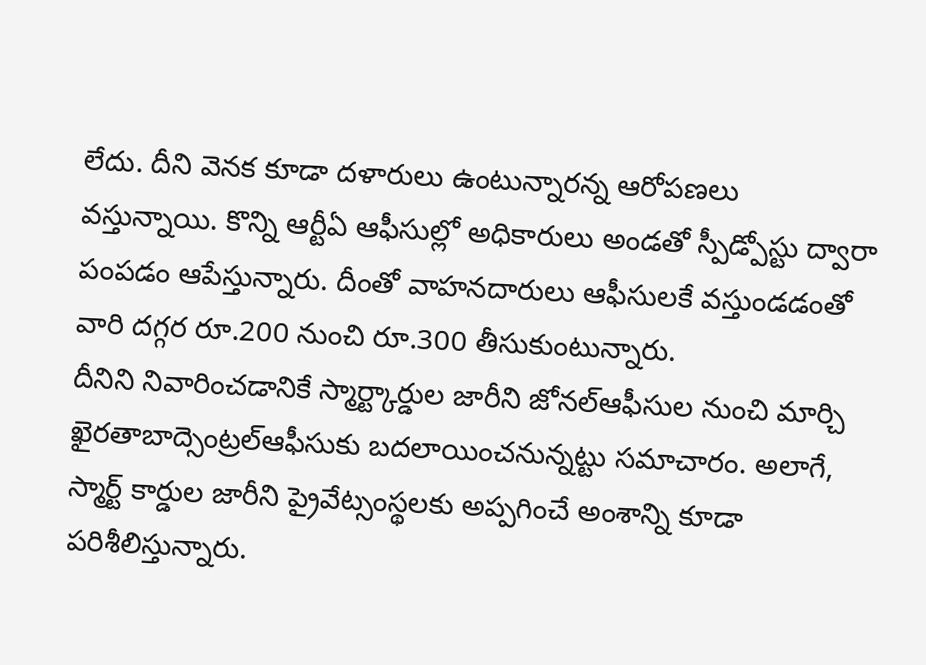లేదు. దీని వెనక కూడా దళారులు ఉంటున్నారన్న ఆరోపణలు వస్తున్నాయి. కొన్ని ఆర్టీఏ ఆఫీసుల్లో అధికారులు అండతో స్పీడ్పోస్టు ద్వారా పంపడం ఆపేస్తున్నారు. దీంతో వాహనదారులు ఆఫీసులకే వస్తుండడంతో వారి దగ్గర రూ.200 నుంచి రూ.300 తీసుకుంటున్నారు.
దీనిని నివారించడానికే స్మార్ట్కార్డుల జారీని జోనల్ఆఫీసుల నుంచి మార్చి ఖైరతాబాద్సెంట్రల్ఆఫీసుకు బదలాయించనున్నట్టు సమాచారం. అలాగే, స్మార్ట్ కార్డుల జారీని ప్రైవేట్సంస్థలకు అప్పగించే అంశాన్ని కూడా పరిశీలిస్తున్నారు.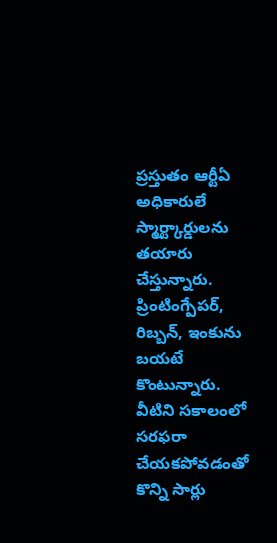ప్రస్తుతం ఆర్టీఏ అధికారులే స్మార్ట్కార్డులను తయారు చేస్తున్నారు. ప్రింటింగ్పేపర్, రిబ్బన్, ఇంకును బయటే కొంటున్నారు. వీటిని సకాలంలో సరఫరా చేయకపోవడంతో కొన్ని సార్లు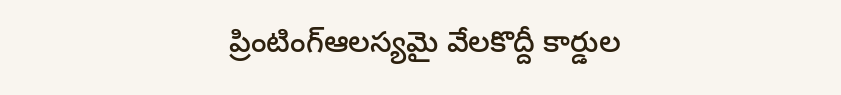ప్రింటింగ్ఆలస్యమై వేలకొద్దీ కార్డుల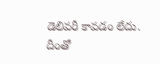డెలివరీ కావడం లేదు. దీంతో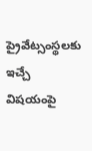ప్రైవేట్సంస్థలకు ఇచ్చే విషయంపై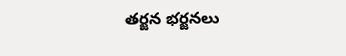తర్జన భర్జనలు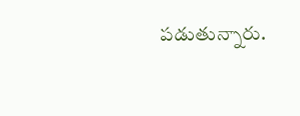పడుతున్నారు.